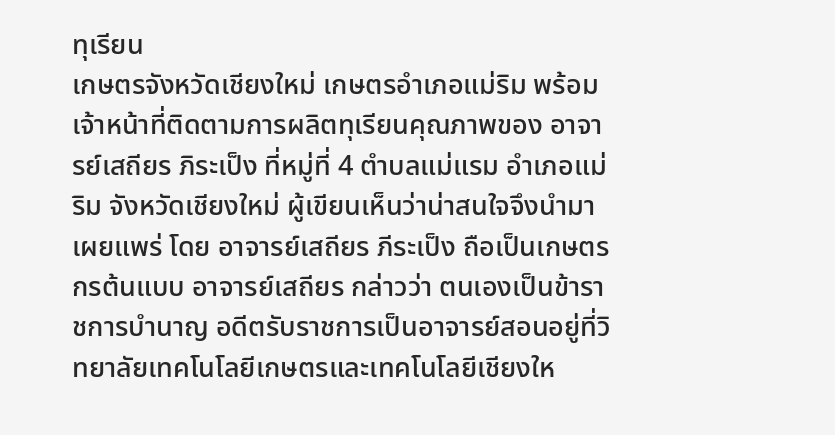ทุเรียน
เกษตรจังหวัดเชียงใหม่ เกษตรอำเภอแม่ริม พร้อมเจ้าหน้าที่ติดตามการผลิตทุเรียนคุณภาพของ อาจารย์เสถียร ภิระเป็ง ที่หมู่ที่ 4 ตำบลแม่แรม อำเภอแม่ริม จังหวัดเชียงใหม่ ผู้เขียนเห็นว่าน่าสนใจจึงนำมาเผยแพร่ โดย อาจารย์เสถียร ภีระเป็ง ถือเป็นเกษตรกรต้นแบบ อาจารย์เสถียร กล่าวว่า ตนเองเป็นข้าราชการบำนาญ อดีตรับราชการเป็นอาจารย์สอนอยู่ที่วิทยาลัยเทคโนโลยีเกษตรและเทคโนโลยีเชียงให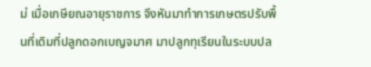ม่ เมื่อเกษียณอายุราชการ จึงหันมาทำการเกษตรปรับพื้นที่เดิมที่ปลูกดอกเบญจมาศ มาปลูกทุเรียนในระบบปล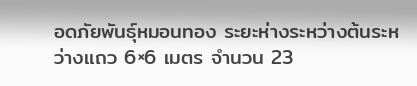อดภัยพันธุ์หมอนทอง ระยะห่างระหว่างต้นระหว่างแถว 6×6 เมตร จำนวน 23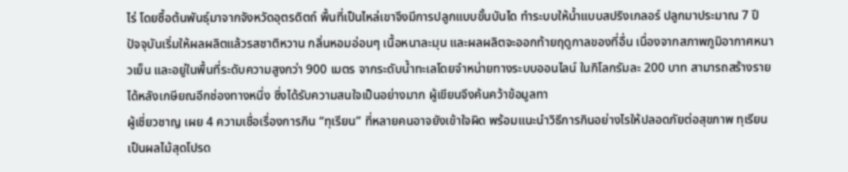ไร่ โดยซื้อต้นพันธุ์มาจากจังหวัดอุตรดิตถ์ พื้นที่เป็นไหล่เขาจึงมีการปลูกแบบขั้นบันได ทำระบบให้น้ำแบบสปริงเกลอร์ ปลูกมาประมาณ 7 ปี ปัจจุบันเริ่มให้ผลผลิตแล้วรสชาติหวาน กลิ่นหอมอ่อนๆ เนื้อหนาละมุน และผลผลิตจะออกท้ายฤดูกาลของที่อื่น เนื่องจากสภาพภูมิอากาศหนาวเย็น และอยู่ในพื้นที่ระดับความสูงกว่า 900 เมตร จากระดับน้ำทะเลโดยจำหน่ายทางระบบออนไลน์ ในกิโลกรัมละ 200 บาท สามารถสร้างรายได้หลังเกษียณอีกช่องทางหนึ่ง ซึ่งได้รับความสนใจเป็นอย่างมาก ผู้เขียนจึงค้นคว้าข้อมูลทา
ผู้เชี่ยวชาญ เผย 4 ความเชื่อเรื่องการกิน “ทุเรียน” ที่หลายคนอาจยังเข้าใจผิด พร้อมแนะนำวิธีการกินอย่างไรให้ปลอดภัยต่อสุขภาพ ทุเรียน เป็นผลไม้สุดโปรด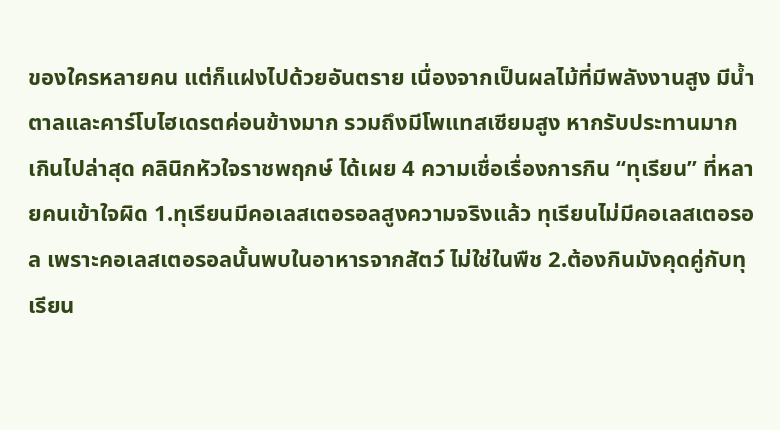ของใครหลายคน แต่ก็แฝงไปด้วยอันตราย เนื่องจากเป็นผลไม้ที่มีพลังงานสูง มีน้ำตาลและคาร์โบไฮเดรตค่อนข้างมาก รวมถึงมีโพแทสเซียมสูง หากรับประทานมากเกินไปล่าสุด คลินิกหัวใจราชพฤกษ์ ได้เผย 4 ความเชื่อเรื่องการกิน “ทุเรียน” ที่หลายคนเข้าใจผิด 1.ทุเรียนมีคอเลสเตอรอลสูงความจริงแล้ว ทุเรียนไม่มีคอเลสเตอรอล เพราะคอเลสเตอรอลนั้นพบในอาหารจากสัตว์ ไม่ใช่ในพืช 2.ต้องกินมังคุดคู่กับทุเรียน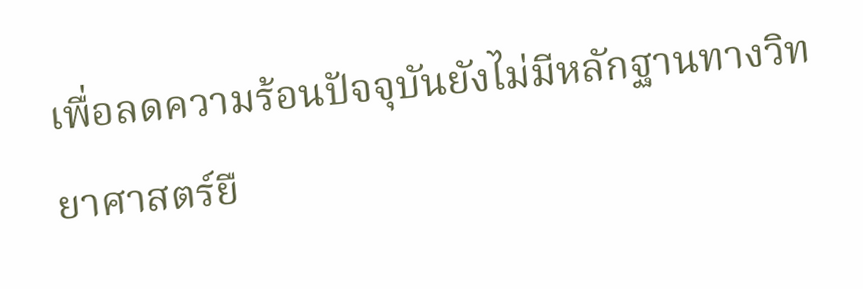เพื่อลดความร้อนปัจจุบันยังไม่มีหลักฐานทางวิทยาศาสตร์ยื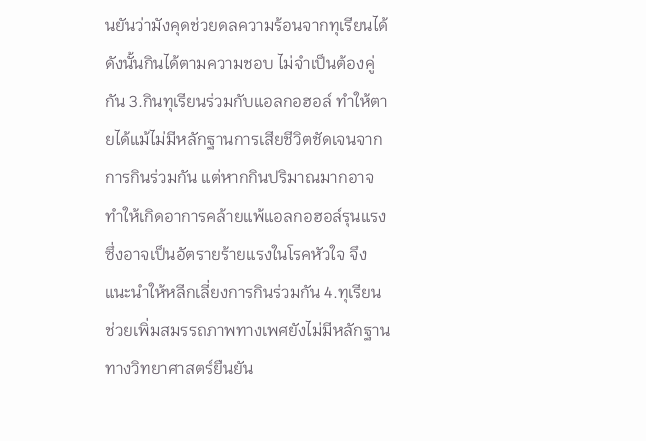นยันว่ามังคุดช่วยดลความร้อนจากทุเรียนได้ ดังนั้นกินได้ตามความชอบ ไม่จำเป็นต้องคู่กัน 3.กินทุเรียนร่วมกับแอลกอฮอล์ ทำให้ตายได้แม้ไม่มีหลักฐานการเสียชีวิตชัดเจนจากการกินร่วมกัน แต่หากกินปริมาณมากอาจทำให้เกิดอาการคล้ายแพ้แอลกอฮอล์รุนแรง ซึ่งอาจเป็นอัตรายร้ายแรงในโรคหัวใจ จึงแนะนำให้หลีกเลี่ยงการกินร่วมกัน 4.ทุเรียนช่วยเพิ่มสมรรถภาพทางเพศยังไม่มีหลักฐานทางวิทยาศาสตร์ยืนยัน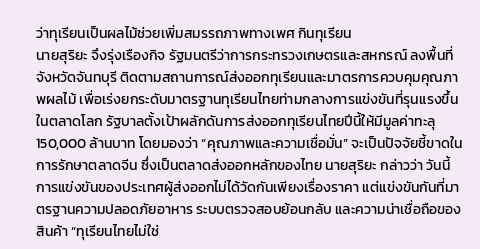ว่าทุเรียนเป็นผลไม้ช่วยเพิ่มสมรรถภาพทางเพศ กินทุเรียน
นายสุริยะ จึงรุ่งเรืองกิจ รัฐมนตรีว่าการกระทรวงเกษตรและสหกรณ์ ลงพื้นที่จังหวัดจันทบุรี ติดตามสถานการณ์ส่งออกทุเรียนและมาตรการควบคุมคุณภาพผลไม้ เพื่อเร่งยกระดับมาตรฐานทุเรียนไทยท่ามกลางการแข่งขันที่รุนแรงขึ้นในตลาดโลก รัฐบาลตั้งเป้าผลักดันการส่งออกทุเรียนไทยปีนี้ให้มีมูลค่าทะลุ 150,000 ล้านบาท โดยมองว่า “คุณภาพและความเชื่อมั่น” จะเป็นปัจจัยชี้ขาดในการรักษาตลาดจีน ซึ่งเป็นตลาดส่งออกหลักของไทย นายสุริยะ กล่าวว่า วันนี้การแข่งขันของประเทศผู้ส่งออกไม่ได้วัดกันเพียงเรื่องราคา แต่แข่งขันกันที่มาตรฐานความปลอดภัยอาหาร ระบบตรวจสอบย้อนกลับ และความน่าเชื่อถือของสินค้า “ทุเรียนไทยไม่ใช่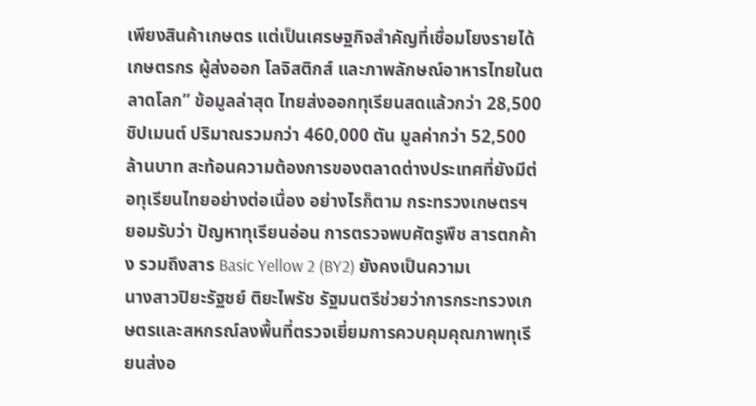เพียงสินค้าเกษตร แต่เป็นเศรษฐกิจสำคัญที่เชื่อมโยงรายได้เกษตรกร ผู้ส่งออก โลจิสติกส์ และภาพลักษณ์อาหารไทยในตลาดโลก” ข้อมูลล่าสุด ไทยส่งออกทุเรียนสดแล้วกว่า 28,500 ชิปเมนต์ ปริมาณรวมกว่า 460,000 ตัน มูลค่ากว่า 52,500 ล้านบาท สะท้อนความต้องการของตลาดต่างประเทศที่ยังมีต่อทุเรียนไทยอย่างต่อเนื่อง อย่างไรก็ตาม กระทรวงเกษตรฯ ยอมรับว่า ปัญหาทุเรียนอ่อน การตรวจพบศัตรูพืช สารตกค้าง รวมถึงสาร Basic Yellow 2 (BY2) ยังคงเป็นความเ
นางสาวปิยะรัฐชย์ ติยะไพรัช รัฐมนตรีช่วยว่าการกระทรวงเกษตรและสหกรณ์ลงพื้นที่ตรวจเยี่ยมการควบคุมคุณภาพทุเรียนส่งอ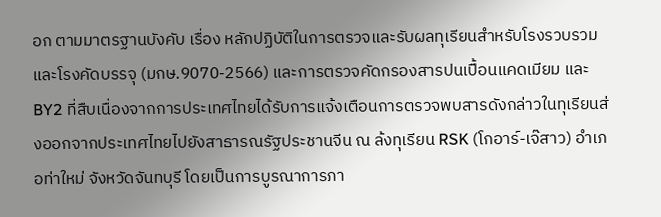อก ตามมาตรฐานบังคับ เรื่อง หลักปฏิบัติในการตรวจและรับผลทุเรียนสำหรับโรงรวบรวมและโรงคัดบรรจุ (มกษ.9070-2566) และการตรวจคัดกรองสารปนเปื้อนแคดเมียม และ BY2 ที่สืบเนื่องจากการประเทศไทยได้รับการแจ้งเตือนการตรวจพบสารดังกล่าวในทุเรียนส่งออกจากประเทศไทยไปยังสาธารณรัฐประชานจีน ณ ล้งทุเรียน RSK (โกอาร์-เจ๊สาว) อำเภอท่าใหม่ จังหวัดจันทบุรี โดยเป็นการบูรณาการภา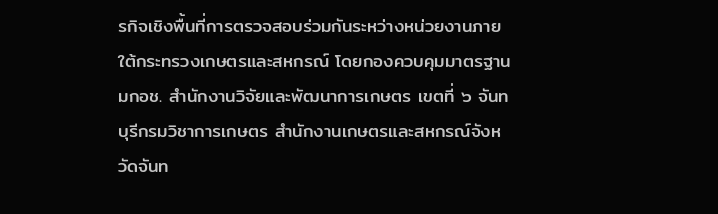รกิจเชิงพื้นที่การตรวจสอบร่วมกันระหว่างหน่วยงานภายใต้กระทรวงเกษตรและสหกรณ์ โดยกองควบคุมมาตรฐาน มกอช. สำนักงานวิจัยและพัฒนาการเกษตร เขตที่ ๖ จันทบุรีกรมวิชาการเกษตร สำนักงานเกษตรและสหกรณ์จังหวัดจันท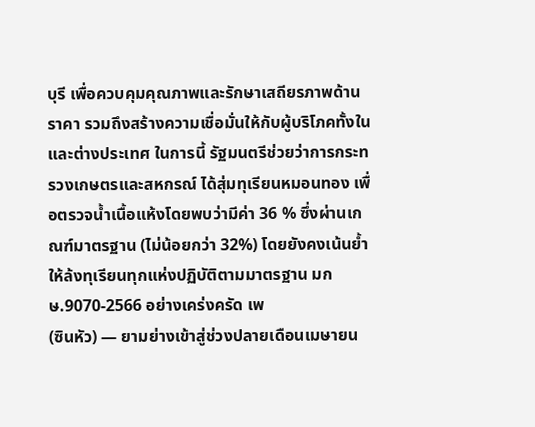บุรี เพื่อควบคุมคุณภาพและรักษาเสถียรภาพด้านราคา รวมถึงสร้างความเชื่อมั่นให้กับผู้บริโภคทั้งในและต่างประเทศ ในการนี้ รัฐมนตรีช่วยว่าการกระทรวงเกษตรและสหกรณ์ ได้สุ่มทุเรียนหมอนทอง เพื่อตรวจน้ำเนื้อแห้งโดยพบว่ามีค่า 36 % ซึ่งผ่านเกณฑ์มาตรฐาน (ไม่น้อยกว่า 32%) โดยยังคงเน้นย้ำให้ล้งทุเรียนทุกแห่งปฏิบัติตามมาตรฐาน มกษ.9070-2566 อย่างเคร่งครัด เพ
(ซินหัว) — ยามย่างเข้าสู่ช่วงปลายเดือนเมษายน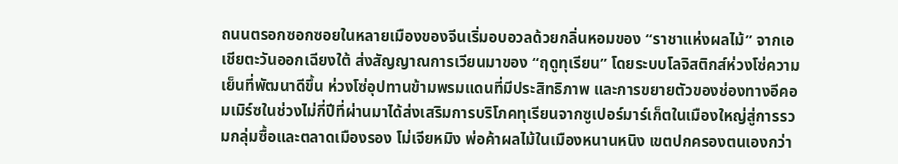ถนนตรอกซอกซอยในหลายเมืองของจีนเริ่มอบอวลด้วยกลิ่นหอมของ “ราชาแห่งผลไม้” จากเอเชียตะวันออกเฉียงใต้ ส่งสัญญาณการเวียนมาของ “ฤดูทุเรียน” โดยระบบโลจิสติกส์ห่วงโซ่ความเย็นที่พัฒนาดีขึ้น ห่วงโซ่อุปทานข้ามพรมแดนที่มีประสิทธิภาพ และการขยายตัวของช่องทางอีคอมเมิร์ซในช่วงไม่กี่ปีที่ผ่านมาได้ส่งเสริมการบริโภคทุเรียนจากซูเปอร์มาร์เก็ตในเมืองใหญ่สู่การรวมกลุ่มซื้อและตลาดเมืองรอง โม่เจียหมิง พ่อค้าผลไม้ในเมืองหนานหนิง เขตปกครองตนเองกว่า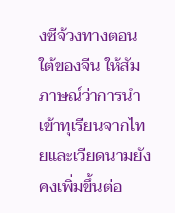งซีจ้วงทางตอนใต้ของจีน ให้สัมภาษณ์ว่าการนำเข้าทุเรียนจากไทยและเวียดนามยังคงเพิ่มขึ้นต่อ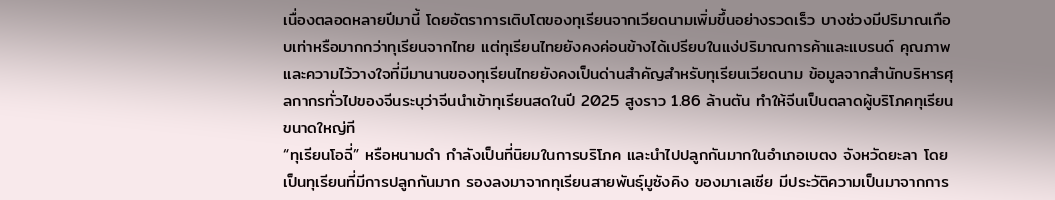เนื่องตลอดหลายปีมานี้ โดยอัตราการเติบโตของทุเรียนจากเวียดนามเพิ่มขึ้นอย่างรวดเร็ว บางช่วงมีปริมาณเกือบเท่าหรือมากกว่าทุเรียนจากไทย แต่ทุเรียนไทยยังคงค่อนข้างได้เปรียบในแง่ปริมาณการค้าและแบรนด์ คุณภาพและความไว้วางใจที่มีมานานของทุเรียนไทยยังคงเป็นด่านสำคัญสำหรับทุเรียนเวียดนาม ข้อมูลจากสำนักบริหารศุลกากรทั่วไปของจีนระบุว่าจีนนำเข้าทุเรียนสดในปี 2025 สูงราว 1.86 ล้านตัน ทำให้จีนเป็นตลาดผู้บริโภคทุเรียนขนาดใหญ่ที
“ทุเรียนโอฉี่” หรือหนามดำ กำลังเป็นที่นิยมในการบริโภค และนำไปปลูกกันมากในอำเภอเบตง จังหวัดยะลา โดยเป็นทุเรียนที่มีการปลูกกันมาก รองลงมาจากทุเรียนสายพันธุ์มูซังคิง ของมาเลเซีย มีประวัติความเป็นมาจากการ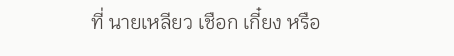ที่ นายเหลียว เชือก เกี๋ยง หรือ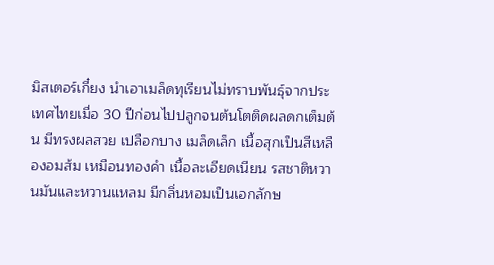มิสเตอร์เกี๋ยง นำเอาเมล็ดทุเรียนไม่ทราบพันธุ์จากประเทศไทยเมื่อ 30 ปีก่อนไปปลูกจนต้นโตติดผลดกเต็มต้น มีทรงผลสวย เปลือกบาง เมล็ดเล็ก เนื้อสุกเป็นสีเหลืองอมส้ม เหมือนทองคำ เนื้อละเอียดเนียน รสชาติหวานมันและหวานแหลม มีกลิ่นหอมเป็นเอกลักษ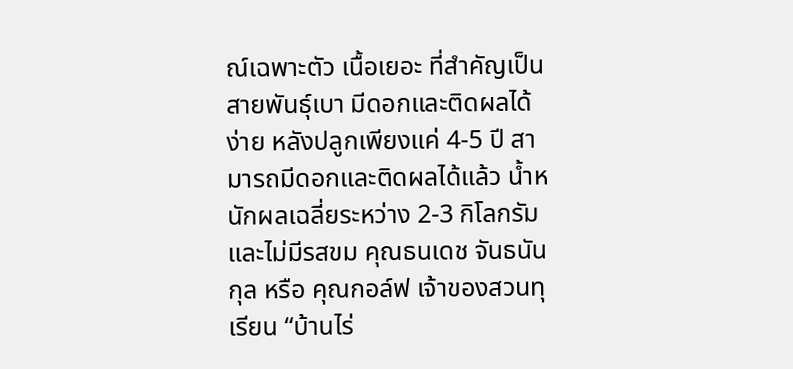ณ์เฉพาะตัว เนื้อเยอะ ที่สำคัญเป็นสายพันธุ์เบา มีดอกและติดผลได้ง่าย หลังปลูกเพียงแค่ 4-5 ปี สามารถมีดอกและติดผลได้แล้ว น้ำหนักผลเฉลี่ยระหว่าง 2-3 กิโลกรัม และไม่มีรสขม คุณธนเดช จันธนันกุล หรือ คุณกอล์ฟ เจ้าของสวนทุเรียน “บ้านไร่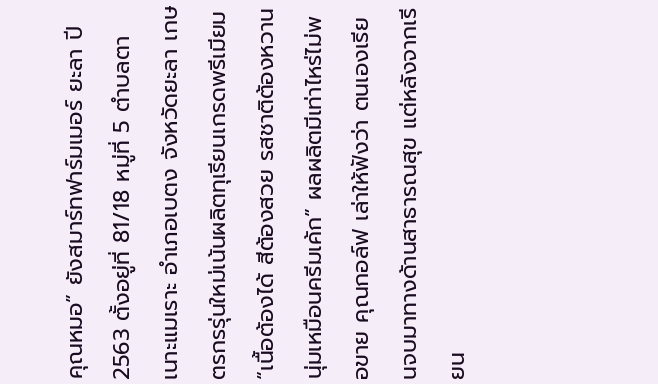คุณหมอ” ยังสมาร์ทฟาร์มเมอร์ ยะลา ปี 2563 ตั้งอยู่ที่ 81/18 หมู่ที่ 5 ตำบลตาเนาะแมเราะ อำเภอเบตง จังหวัดยะลา เกษตรกรรุ่นใหม่เน้นผลิตทุเรียนเกรดพรีเมียม “เนื้อต้องได้ สีต้องสวย รสชาติต้องหวานนุ่มเหมือนครีมเค้ก” ผลผลิตมีเท่าไหร่ไม่พอขาย คุณกอล์ฟ เล่าให้ฟังว่า ตนเองเรียนจบมาทางด้านสาธารณสุข แต่หลังจากเรียน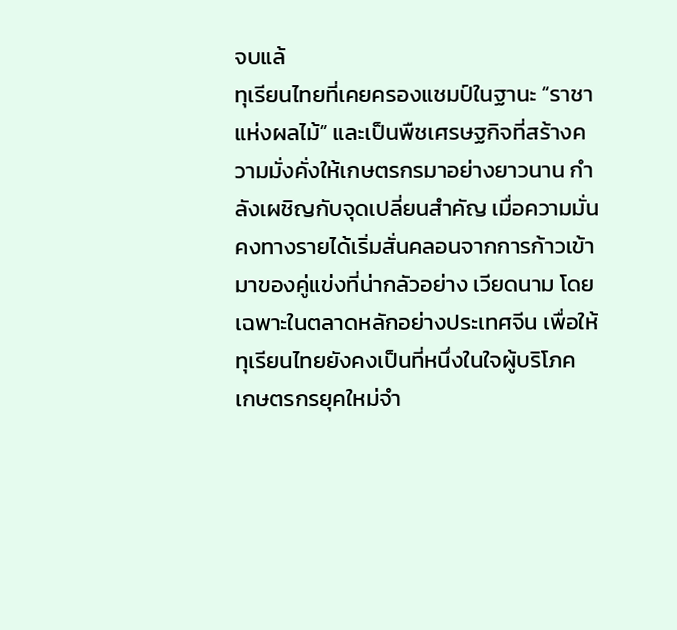จบแล้
ทุเรียนไทยที่เคยครองแชมป์ในฐานะ “ราชาแห่งผลไม้” และเป็นพืชเศรษฐกิจที่สร้างความมั่งคั่งให้เกษตรกรมาอย่างยาวนาน กำลังเผชิญกับจุดเปลี่ยนสำคัญ เมื่อความมั่นคงทางรายได้เริ่มสั่นคลอนจากการก้าวเข้ามาของคู่แข่งที่น่ากลัวอย่าง เวียดนาม โดยเฉพาะในตลาดหลักอย่างประเทศจีน เพื่อให้ทุเรียนไทยยังคงเป็นที่หนึ่งในใจผู้บริโภค เกษตรกรยุคใหม่จำ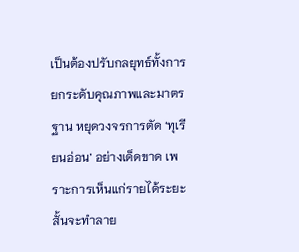เป็นต้องปรับกลยุทธ์ทั้งการยกระดับคุณภาพและมาตรฐาน หยุดวงจรการตัด ‘ทุเรียนอ่อน’ อย่างเด็ดขาด เพราะการเห็นแก่รายได้ระยะสั้นจะทำลาย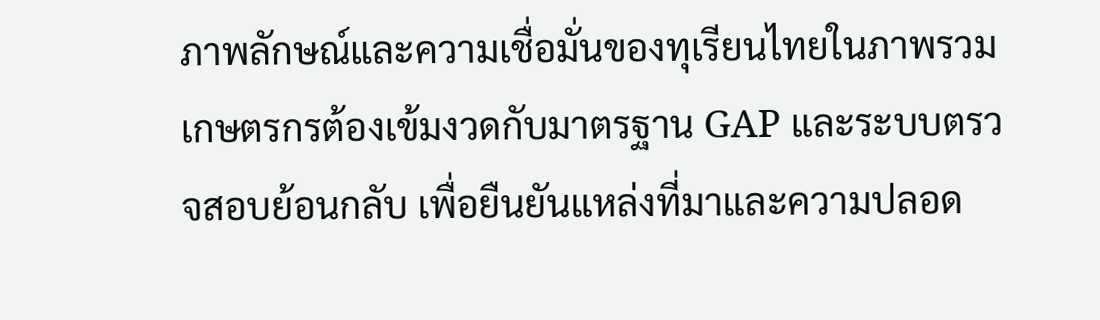ภาพลักษณ์และความเชื่อมั่นของทุเรียนไทยในภาพรวม เกษตรกรต้องเข้มงวดกับมาตรฐาน GAP และระบบตรวจสอบย้อนกลับ เพื่อยืนยันแหล่งที่มาและความปลอด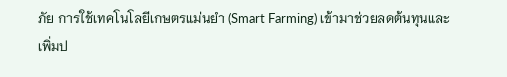ภัย การใช้เทคโนโลยีเกษตรแม่นยำ (Smart Farming) เข้ามาช่วยลดต้นทุนและเพิ่มป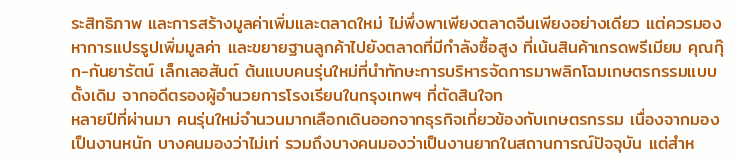ระสิทธิภาพ และการสร้างมูลค่าเพิ่มและตลาดใหม่ ไม่พึ่งพาเพียงตลาดจีนเพียงอย่างเดียว แต่ควรมองหาการแปรรูปเพิ่มมูลค่า และขยายฐานลูกค้าไปยังตลาดที่มีกำลังซื้อสูง ที่เน้นสินค้าเกรดพรีเมียม คุณกุ๊ก-กันยารัตน์ เล็กเลอสันต์ ต้นแบบคนรุ่นใหม่ที่นำทักษะการบริหารจัดการมาพลิกโฉมเกษตรกรรมแบบดั้งเดิม จากอดีตรองผู้อำนวยการโรงเรียนในกรุงเทพฯ ที่ตัดสินใจท
หลายปีที่ผ่านมา คนรุ่นใหม่จำนวนมากเลือกเดินออกจากธุรกิจเกี่ยวข้องกับเกษตรกรรม เนื่องจากมองเป็นงานหนัก บางคนมองว่าไม่เท่ รวมถึงบางคนมองว่าเป็นงานยากในสถานการณ์ปัจจุบัน แต่สำห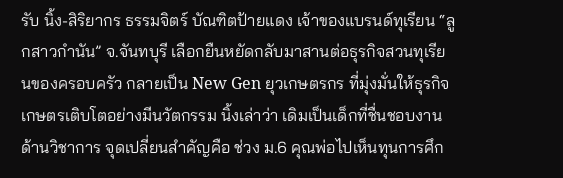รับ นิ้ง-สิริยากร ธรรมจิตร์ บัณฑิตป้ายแดง เจ้าของแบรนด์ทุเรียน “ลูกสาวกำนัน” จ.จันทบุรี เลือกยืนหยัดกลับมาสานต่อธุรกิจสวนทุเรียนของครอบครัว กลายเป็น New Gen ยุวเกษตรกร ที่มุ่งมั่นให้ธุรกิจเกษตรเติบโตอย่างมีนวัตกรรม นิ้งเล่าว่า เดิมเป็นเด็กที่ชื่นชอบงานด้านวิชาการ จุดเปลี่ยนสำคัญคือ ช่วง ม.6 คุณพ่อไปเห็นทุนการศึก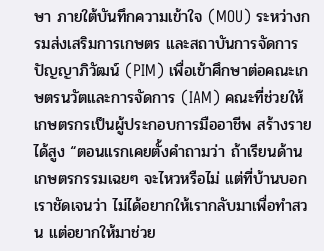ษา ภายใต้บันทึกความเข้าใจ (MOU) ระหว่างกรมส่งเสริมการเกษตร และสถาบันการจัดการปัญญาภิวัฒน์ (PIM) เพื่อเข้าศึกษาต่อคณะเกษตรนวัตและการจัดการ (IAM) คณะที่ช่วยให้เกษตรกรเป็นผู้ประกอบการมืออาชีพ สร้างรายได้สูง “ตอนแรกเคยตั้งคำถามว่า ถ้าเรียนด้านเกษตรกรรมเฉยๆ จะไหวหรือไม่ แต่ที่บ้านบอกเราชัดเจนว่า ไม่ได้อยากให้เรากลับมาเพื่อทำสวน แต่อยากให้มาช่วย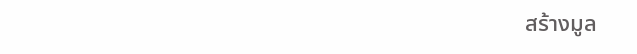สร้างมูล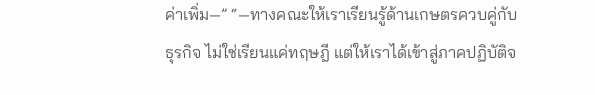ค่าเพิ่ม—” “—ทางคณะให้เราเรียนรู้ด้านเกษตรควบคู่กับธุรกิจ ไม่ใช่เรียนแค่ทฤษฎี แต่ให้เราได้เข้าสู่ภาคปฏิบัติจ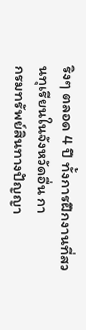ริงๆ ตลอด 4 ปี ทั้งการฝึกงานที่สวนทุเรียนในจังหวัดอื่น กา
กรมทรัพย์สินทางปัญญา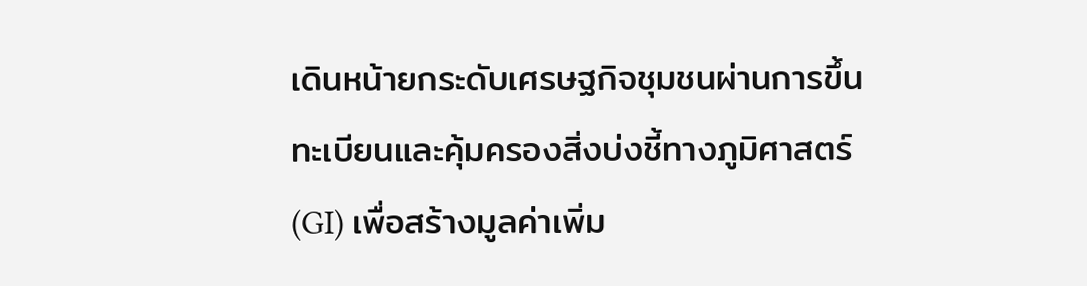เดินหน้ายกระดับเศรษฐกิจชุมชนผ่านการขึ้นทะเบียนและคุ้มครองสิ่งบ่งชี้ทางภูมิศาสตร์ (GI) เพื่อสร้างมูลค่าเพิ่ม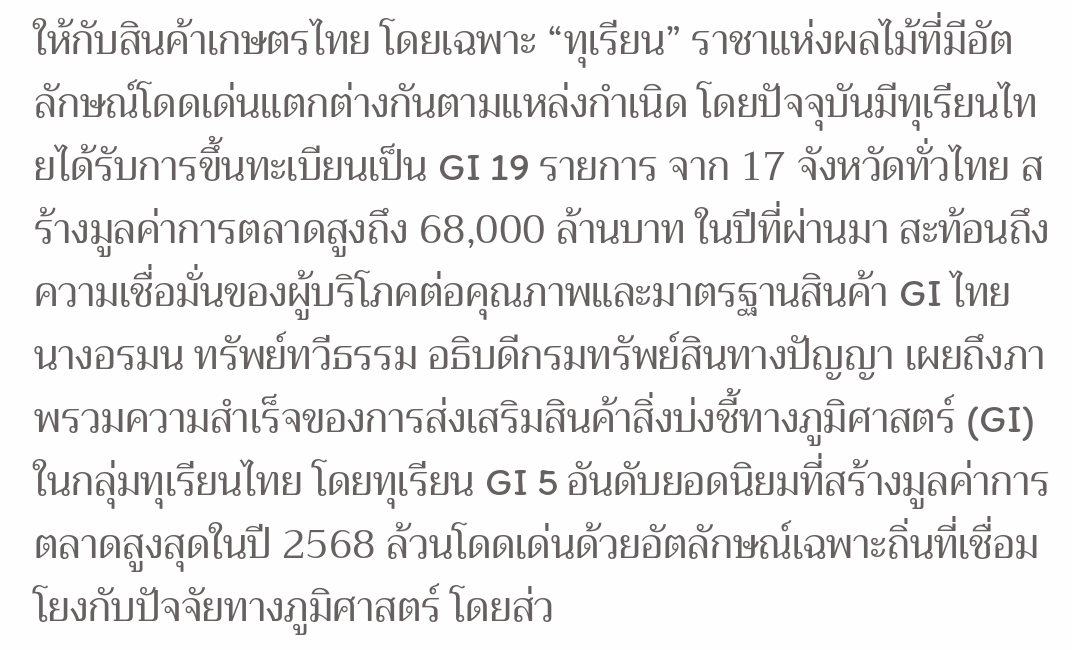ให้กับสินค้าเกษตรไทย โดยเฉพาะ “ทุเรียน” ราชาแห่งผลไม้ที่มีอัตลักษณ์โดดเด่นแตกต่างกันตามแหล่งกำเนิด โดยปัจจุบันมีทุเรียนไทยได้รับการขึ้นทะเบียนเป็น GI 19 รายการ จาก 17 จังหวัดทั่วไทย สร้างมูลค่าการตลาดสูงถึง 68,000 ล้านบาท ในปีที่ผ่านมา สะท้อนถึงความเชื่อมั่นของผู้บริโภคต่อคุณภาพและมาตรฐานสินค้า GI ไทย นางอรมน ทรัพย์ทวีธรรม อธิบดีกรมทรัพย์สินทางปัญญา เผยถึงภาพรวมความสำเร็จของการส่งเสริมสินค้าสิ่งบ่งชี้ทางภูมิศาสตร์ (GI) ในกลุ่มทุเรียนไทย โดยทุเรียน GI 5 อันดับยอดนิยมที่สร้างมูลค่าการตลาดสูงสุดในปี 2568 ล้วนโดดเด่นด้วยอัตลักษณ์เฉพาะถิ่นที่เชื่อมโยงกับปัจจัยทางภูมิศาสตร์ โดยส่ว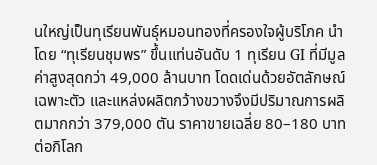นใหญ่เป็นทุเรียนพันธุ์หมอนทองที่ครองใจผู้บริโภค นำโดย “ทุเรียนชุมพร” ขึ้นแท่นอันดับ 1 ทุเรียน GI ที่มีมูลค่าสูงสุดกว่า 49,000 ล้านบาท โดดเด่นด้วยอัตลักษณ์เฉพาะตัว และแหล่งผลิตกว้างขวางจึงมีปริมาณการผลิตมากกว่า 379,000 ตัน ราคาขายเฉลี่ย 80–180 บาทต่อกิโลก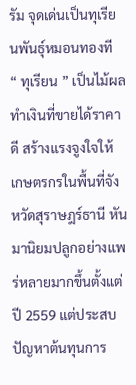รัม จุดเด่นเป็นทุเรียนพันธุ์หมอนทองที
“ ทุเรียน ” เป็นไม้ผลทำเงินที่ขายได้ราคาดี สร้างแรงจูงใจให้ เกษตรกรในพื้นที่จังหวัดสุราษฎร์ธานี หันมานิยมปลูกอย่างแพร่หลายมากขึ้นตั้งแต่ปี 2559 แต่ประสบปัญหาต้นทุนการ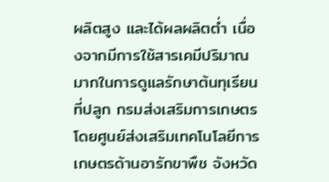ผลิตสูง และได้ผลผลิตต่ำ เนื่องจากมีการใช้สารเคมีปริมาณมากในการดูแลรักษาต้นทุเรียนที่ปลูก กรมส่งเสริมการเกษตร โดยศูนย์ส่งเสริมเทคโนโลยีการเกษตรด้านอารักขาพืช จังหวัด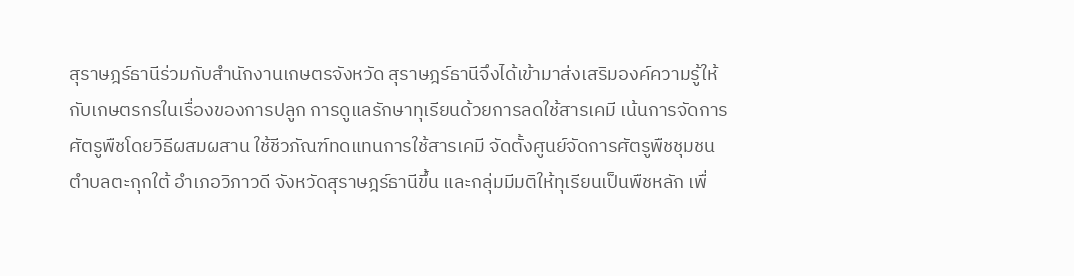สุราษฎร์ธานีร่วมกับสำนักงานเกษตรจังหวัด สุราษฎร์ธานีจึงได้เข้ามาส่งเสริมองค์ความรู้ให้กับเกษตรกรในเรื่องของการปลูก การดูแลรักษาทุเรียนด้วยการลดใช้สารเคมี เน้นการจัดการศัตรูพืชโดยวิธีผสมผสาน ใช้ชีวภัณฑ์ทดแทนการใช้สารเคมี จัดตั้งศูนย์จัดการศัตรูพืชชุมชนตำบลตะกุกใต้ อำเภอวิภาวดี จังหวัดสุราษฎร์ธานีขึ้น และกลุ่มมีมติให้ทุเรียนเป็นพืชหลัก เพื่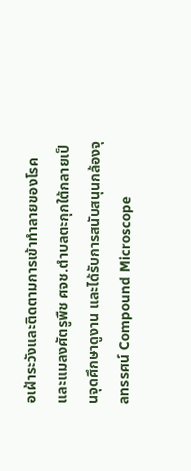อเฝ้าระวังและติดตามการเข้าทำลายของโรคและแมลงศัตรูพืช ศจช.ตำบลตะกุกใต้กลายเป็นจุดศึกษาดูงาน และได้รับการสนับสนุนกล้องจุลทรรศน์ Compound Microscope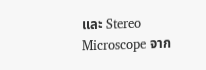และ Stereo Microscope จาก